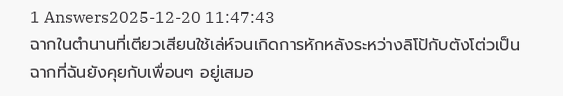1 Answers2025-12-20 11:47:43
ฉากในตำนานที่เตียวเสียนใช้เล่ห์จนเกิดการหักหลังระหว่างลิโป้กับตังโต่วเป็นฉากที่ฉันยังคุยกับเพื่อนๆ อยู่เสมอ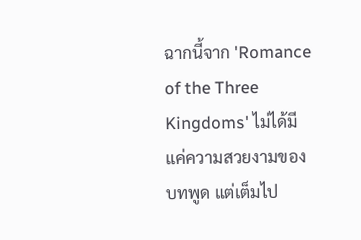ฉากนี้จาก 'Romance of the Three Kingdoms' ไม่ได้มีแค่ความสวยงามของบทพูด แต่เต็มไป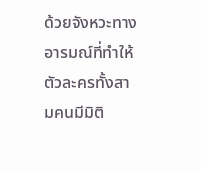ด้วยจังหวะทางอารมณ์ที่ทำให้ตัวละครทั้งสามคนมีมิติ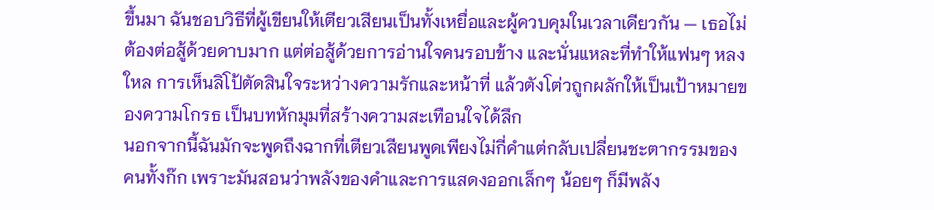ขึ้นมา ฉันชอบวิธีที่ผู้เขียนให้เตียวเสียนเป็นทั้งเหยื่อและผู้ควบคุมในเวลาเดียวกัน — เธอไม่ต้องต่อสู้ด้วยดาบมาก แต่ต่อสู้ด้วยการอ่านใจคนรอบข้าง และนั่นแหละที่ทำให้แฟนๆ หลงใหล การเห็นลิโป้ตัดสินใจระหว่างความรักและหน้าที่ แล้วตังโต่วถูกผลักให้เป็นเป้าหมายของความโกรธ เป็นบทหักมุมที่สร้างความสะเทือนใจได้ลึก
นอกจากนี้ฉันมักจะพูดถึงฉากที่เตียวเสียนพูดเพียงไม่กี่คำแต่กลับเปลี่ยนชะตากรรมของคนทั้งก๊ก เพราะมันสอนว่าพลังของคำและการแสดงออกเล็กๆ น้อยๆ ก็มีพลัง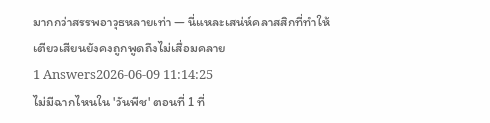มากกว่าสรรพอาวุธหลายเท่า — นี่แหละเสน่ห์คลาสสิกที่ทำให้เตียวเสียนยังคงถูกพูดถึงไม่เสื่อมคลาย
1 Answers2026-06-09 11:14:25
ไม่มีฉากไหนใน 'วันพีช' ตอนที่ 1 ที่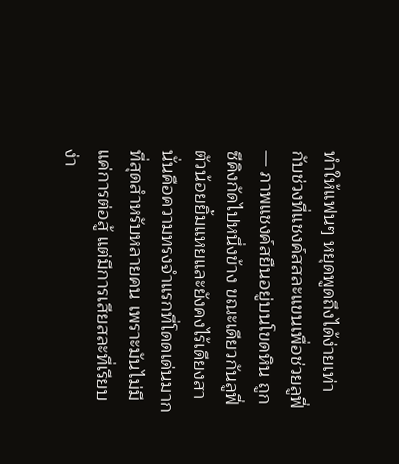ทำให้แฟนๆ หยุดพูดถึงได้ง่ายเท่ากับช่วงที่แชงค์สสละแขนเพื่อช่วยลูฟี่ — ภาพแชงค์สยืนอยู่บนโขดหิน ถูกซีคิงกัดไปหนึ่งข้าง ขณะเดียวกันลูฟี่ตัวน้อยยิ้มแหยและยังคงไร้เดียงสา นั่นคือความทรงจำแรกที่โดดเด่นมากที่สุดสำหรับหลายคน เพราะมันไม่มีแค่การต่อสู้ แต่มีการเสียสละที่เรียบง่า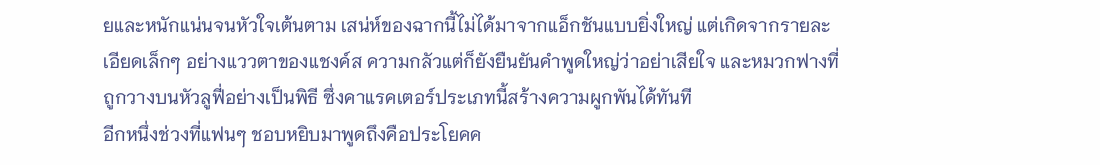ยและหนักแน่นจนหัวใจเต้นตาม เสน่ห์ของฉากนี้ไม่ได้มาจากแอ็กชันแบบยิ่งใหญ่ แต่เกิดจากรายละเอียดเล็กๆ อย่างแววตาของแชงค์ส ความกลัวแต่ก็ยังยืนยันคำพูดใหญ่ว่าอย่าเสียใจ และหมวกฟางที่ถูกวางบนหัวลูฟี่อย่างเป็นพิธี ซึ่งคาแรคเตอร์ประเภทนี้สร้างความผูกพันได้ทันที
อีกหนึ่งช่วงที่แฟนๆ ชอบหยิบมาพูดถึงคือประโยคค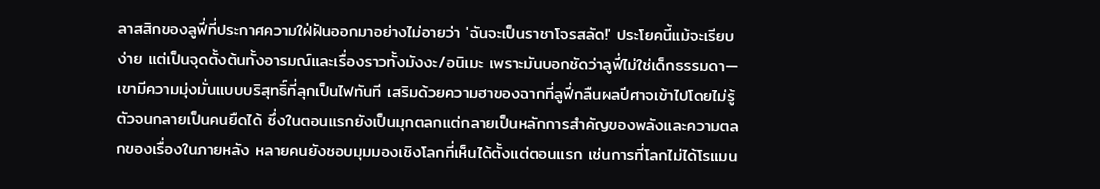ลาสสิกของลูฟี่ที่ประกาศความใฝ่ฝันออกมาอย่างไม่อายว่า 'ฉันจะเป็นราชาโจรสลัด!' ประโยคนี้แม้จะเรียบง่าย แต่เป็นจุดตั้งต้นทั้งอารมณ์และเรื่องราวทั้งมังงะ/อนิเมะ เพราะมันบอกชัดว่าลูฟี่ไม่ใช่เด็กธรรมดา—เขามีความมุ่งมั่นแบบบริสุทธิ์ที่ลุกเป็นไฟทันที เสริมด้วยความฮาของฉากที่ลูฟี่กลืนผลปีศาจเข้าไปโดยไม่รู้ตัวจนกลายเป็นคนยืดได้ ซึ่งในตอนแรกยังเป็นมุกตลกแต่กลายเป็นหลักการสำคัญของพลังและความตลกของเรื่องในภายหลัง หลายคนยังชอบมุมมองเชิงโลกที่เห็นได้ตั้งแต่ตอนแรก เช่นการที่โลกไม่ได้โรแมน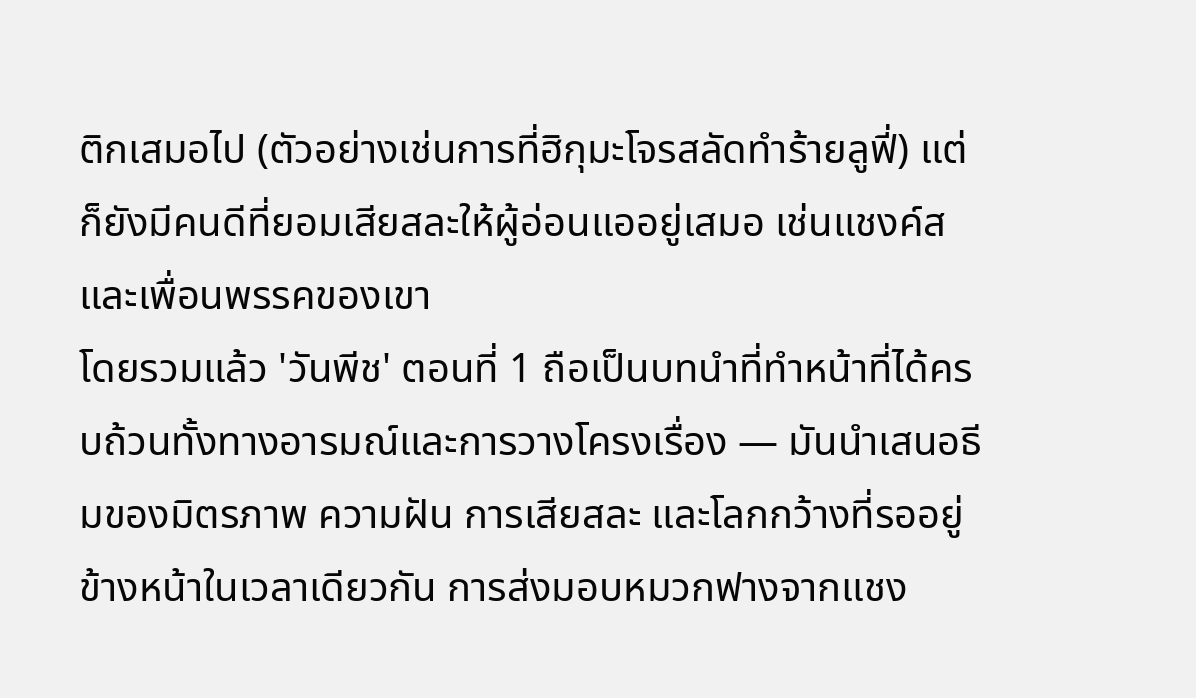ติกเสมอไป (ตัวอย่างเช่นการที่ฮิกุมะโจรสลัดทำร้ายลูฟี่) แต่ก็ยังมีคนดีที่ยอมเสียสละให้ผู้อ่อนแออยู่เสมอ เช่นแชงค์สและเพื่อนพรรคของเขา
โดยรวมแล้ว 'วันพีช' ตอนที่ 1 ถือเป็นบทนำที่ทำหน้าที่ได้ครบถ้วนทั้งทางอารมณ์และการวางโครงเรื่อง — มันนำเสนอธีมของมิตรภาพ ความฝัน การเสียสละ และโลกกว้างที่รออยู่ข้างหน้าในเวลาเดียวกัน การส่งมอบหมวกฟางจากแชง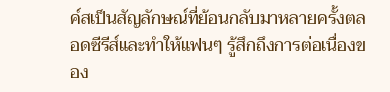ค์สเป็นสัญลักษณ์ที่ย้อนกลับมาหลายครั้งตลอดซีรีส์และทำให้แฟนๆ รู้สึกถึงการต่อเนื่องของ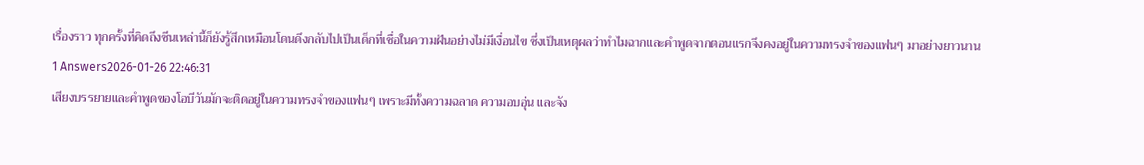เรื่องราว ทุกครั้งที่คิดถึงซีนเหล่านี้ก็ยังรู้สึกเหมือนโดนดึงกลับไปเป็นเด็กที่เชื่อในความฝันอย่างไม่มีเงื่อนไข ซึ่งเป็นเหตุผลว่าทำไมฉากและคำพูดจากตอนแรกจึงคงอยู่ในความทรงจำของแฟนๆ มาอย่างยาวนาน
1 Answers2026-01-26 22:46:31
เสียงบรรยายและคำพูดของโอบีวันมักจะติดอยู่ในความทรงจำของแฟนๆ เพราะมีทั้งความฉลาด ความอบอุ่น และจัง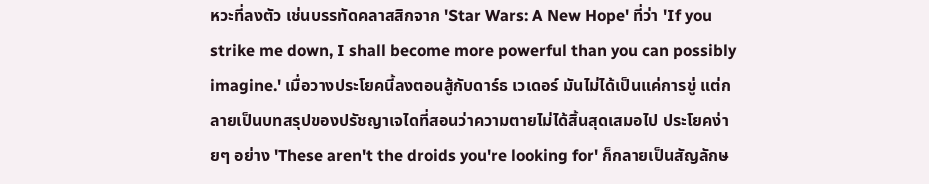หวะที่ลงตัว เช่นบรรทัดคลาสสิกจาก 'Star Wars: A New Hope' ที่ว่า 'If you strike me down, I shall become more powerful than you can possibly imagine.' เมื่อวางประโยคนี้ลงตอนสู้กับดาร์ธ เวเดอร์ มันไม่ได้เป็นแค่การขู่ แต่กลายเป็นบทสรุปของปรัชญาเจไดที่สอนว่าความตายไม่ได้สิ้นสุดเสมอไป ประโยคง่ายๆ อย่าง 'These aren't the droids you're looking for' ก็กลายเป็นสัญลักษ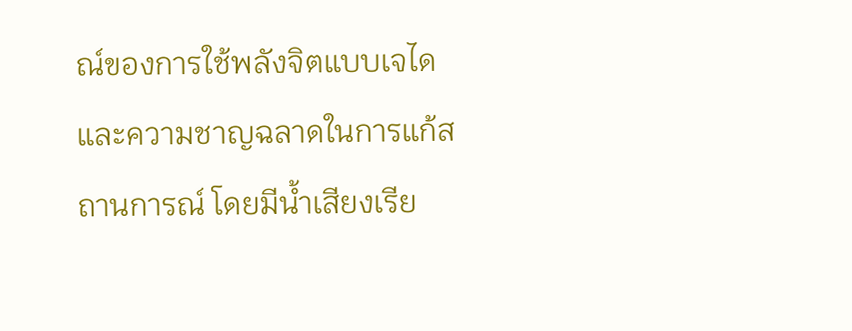ณ์ของการใช้พลังจิตแบบเจไดและความชาญฉลาดในการแก้สถานการณ์ โดยมีน้ำเสียงเรีย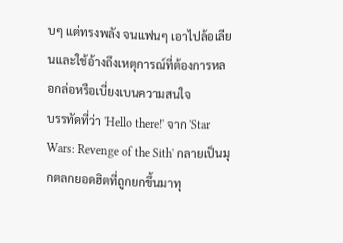บๆ แต่ทรงพลัง จนแฟนๆ เอาไปล้อเลียนและใช้อ้างถึงเหตุการณ์ที่ต้องการหลอกล่อหรือเบี่ยงเบนความสนใจ
บรรทัดที่ว่า 'Hello there!' จาก 'Star Wars: Revenge of the Sith' กลายเป็นมุกตลกยอดฮิตที่ถูกยกขึ้นมาทุ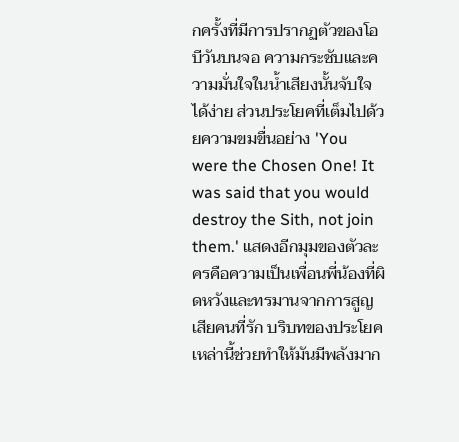กครั้งที่มีการปรากฏตัวของโอบีวันบนจอ ความกระชับและความมั่นใจในน้ำเสียงนั้นจับใจได้ง่าย ส่วนประโยคที่เต็มไปด้วยความขมขื่นอย่าง 'You were the Chosen One! It was said that you would destroy the Sith, not join them.' แสดงอีกมุมของตัวละครคือความเป็นเพื่อนพี่น้องที่ผิดหวังและทรมานจากการสูญเสียคนที่รัก บริบทของประโยคเหล่านี้ช่วยทำให้มันมีพลังมาก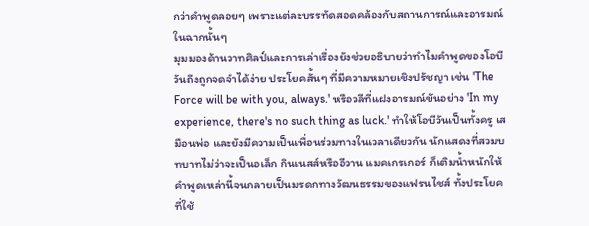กว่าคำพูดลอยๆ เพราะแต่ละบรรทัดสอดคล้องกับสถานการณ์และอารมณ์ในฉากนั้นๆ
มุมมองด้านวาทศิลป์และการเล่าเรื่องยังช่วยอธิบายว่าทำไมคำพูดของโอบีวันถึงถูกจดจำได้ง่าย ประโยคสั้นๆ ที่มีความหมายเชิงปรัชญา เช่น 'The Force will be with you, always.' หรือวลีที่แฝงอารมณ์ขันอย่าง 'In my experience, there's no such thing as luck.' ทำให้โอบีวันเป็นทั้งครู เสมือนพ่อ และยังมีความเป็นเพื่อนร่วมทางในเวลาเดียวกัน นักแสดงที่สวมบทบาทไม่ว่าจะเป็นอเล็ก กินเนสส์หรืออีวาน แมคเกรเกอร์ ก็เติมน้ำหนักให้คำพูดเหล่านี้จนกลายเป็นมรดกทางวัฒนธรรมของแฟรนไชส์ ทั้งประโยคที่ใช้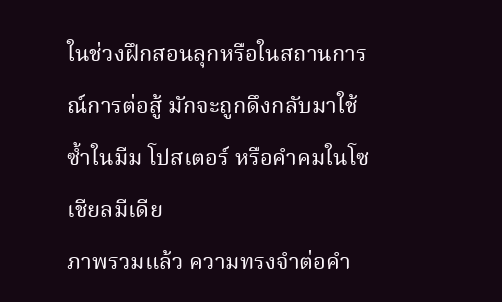ในช่วงฝึกสอนลุกหรือในสถานการณ์การต่อสู้ มักจะถูกดึงกลับมาใช้ซ้ำในมีม โปสเตอร์ หรือคำคมในโซเชียลมีเดีย
ภาพรวมแล้ว ความทรงจำต่อคำ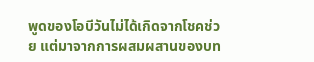พูดของโอบีวันไม่ได้เกิดจากโชคช่วย แต่มาจากการผสมผสานของบท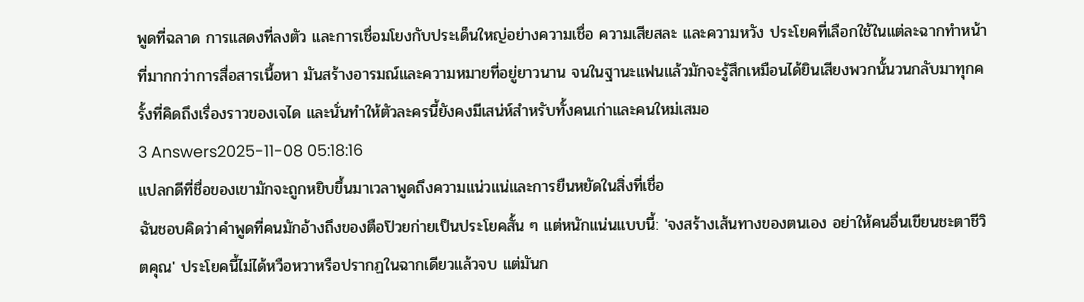พูดที่ฉลาด การแสดงที่ลงตัว และการเชื่อมโยงกับประเด็นใหญ่อย่างความเชื่อ ความเสียสละ และความหวัง ประโยคที่เลือกใช้ในแต่ละฉากทำหน้าที่มากกว่าการสื่อสารเนื้อหา มันสร้างอารมณ์และความหมายที่อยู่ยาวนาน จนในฐานะแฟนแล้วมักจะรู้สึกเหมือนได้ยินเสียงพวกนั้นวนกลับมาทุกครั้งที่คิดถึงเรื่องราวของเจได และนั่นทำให้ตัวละครนี้ยังคงมีเสน่ห์สำหรับทั้งคนเก่าและคนใหม่เสมอ
3 Answers2025-11-08 05:18:16
แปลกดีที่ชื่อของเขามักจะถูกหยิบขึ้นมาเวลาพูดถึงความแน่วแน่และการยืนหยัดในสิ่งที่เชื่อ
ฉันชอบคิดว่าคำพูดที่คนมักอ้างถึงของตือป๊วยก่ายเป็นประโยคสั้น ๆ แต่หนักแน่นแบบนี้: 'จงสร้างเส้นทางของตนเอง อย่าให้คนอื่นเขียนชะตาชีวิตคุณ' ประโยคนี้ไม่ได้หวือหวาหรือปรากฏในฉากเดียวแล้วจบ แต่มันก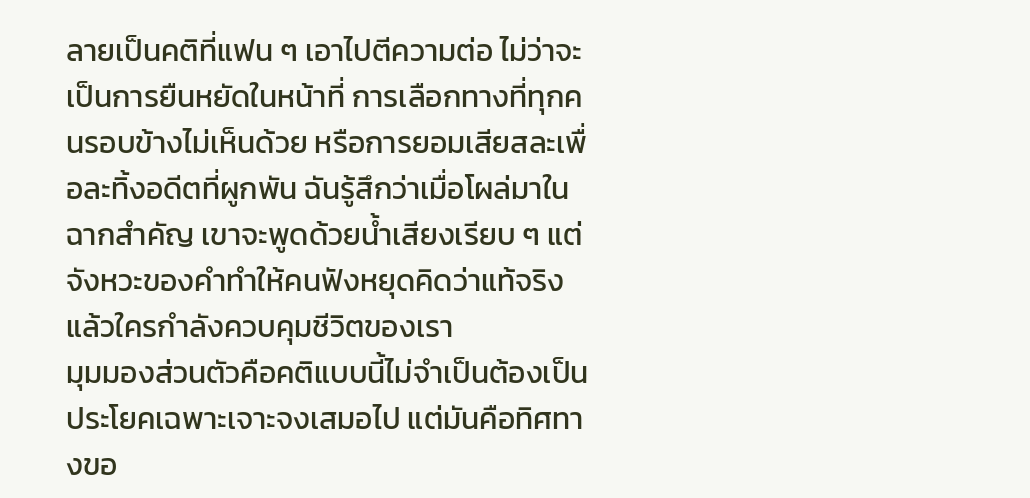ลายเป็นคติที่แฟน ๆ เอาไปตีความต่อ ไม่ว่าจะเป็นการยืนหยัดในหน้าที่ การเลือกทางที่ทุกคนรอบข้างไม่เห็นด้วย หรือการยอมเสียสละเพื่อละทิ้งอดีตที่ผูกพัน ฉันรู้สึกว่าเมื่อโผล่มาในฉากสำคัญ เขาจะพูดด้วยน้ำเสียงเรียบ ๆ แต่จังหวะของคำทำให้คนฟังหยุดคิดว่าแท้จริงแล้วใครกำลังควบคุมชีวิตของเรา
มุมมองส่วนตัวคือคติแบบนี้ไม่จำเป็นต้องเป็นประโยคเฉพาะเจาะจงเสมอไป แต่มันคือทิศทางขอ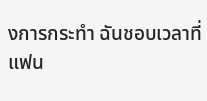งการกระทำ ฉันชอบเวลาที่แฟน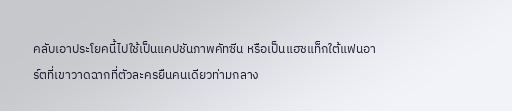คลับเอาประโยคนี้ไปใช้เป็นแคปชันภาพคัทซีน หรือเป็นแฮชแท็กใต้แฟนอาร์ตที่เขาวาดฉากที่ตัวละครยืนคนเดียวท่ามกลาง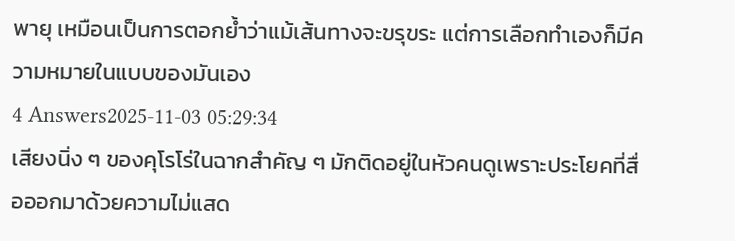พายุ เหมือนเป็นการตอกย้ำว่าแม้เส้นทางจะขรุขระ แต่การเลือกทำเองก็มีความหมายในแบบของมันเอง
4 Answers2025-11-03 05:29:34
เสียงนิ่ง ๆ ของคุโรโร่ในฉากสำคัญ ๆ มักติดอยู่ในหัวคนดูเพราะประโยคที่สื่อออกมาด้วยความไม่แสด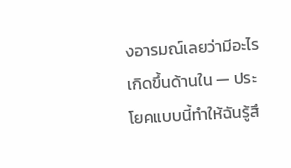งอารมณ์เลยว่ามีอะไรเกิดขึ้นด้านใน — ประโยคแบบนี้ทำให้ฉันรู้สึ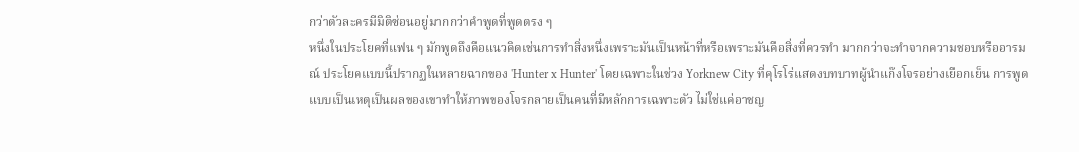กว่าตัวละครมีมิติซ่อนอยู่มากกว่าคำพูดที่พูดตรง ๆ
หนึ่งในประโยคที่แฟน ๆ มักพูดถึงคือแนวคิดเช่นการทำสิ่งหนึ่งเพราะมันเป็นหน้าที่หรือเพราะมันคือสิ่งที่ควรทำ มากกว่าจะทำจากความชอบหรืออารมณ์ ประโยคแบบนี้ปรากฏในหลายฉากของ 'Hunter x Hunter' โดยเฉพาะในช่วง Yorknew City ที่คุโรโร่แสดงบทบาทผู้นำแก๊งโจรอย่างเยือกเย็น การพูดแบบเป็นเหตุเป็นผลของเขาทำให้ภาพของโจรกลายเป็นคนที่มีหลักการเฉพาะตัว ไม่ใช่แค่อาชญ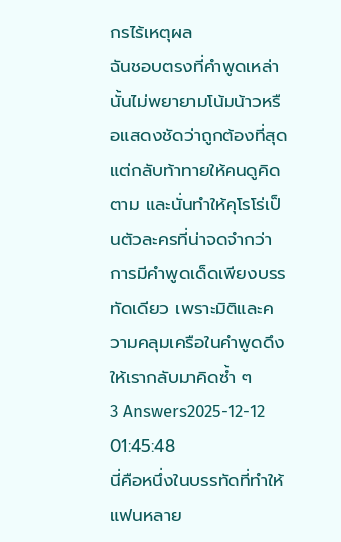กรไร้เหตุผล
ฉันชอบตรงที่คำพูดเหล่านั้นไม่พยายามโน้มน้าวหรือแสดงชัดว่าถูกต้องที่สุด แต่กลับท้าทายให้คนดูคิดตาม และนั่นทำให้คุโรโร่เป็นตัวละครที่น่าจดจำกว่าการมีคำพูดเด็ดเพียงบรรทัดเดียว เพราะมิติและความคลุมเครือในคำพูดดึงให้เรากลับมาคิดซ้ำ ๆ
3 Answers2025-12-12 01:45:48
นี่คือหนึ่งในบรรทัดที่ทำให้แฟนหลาย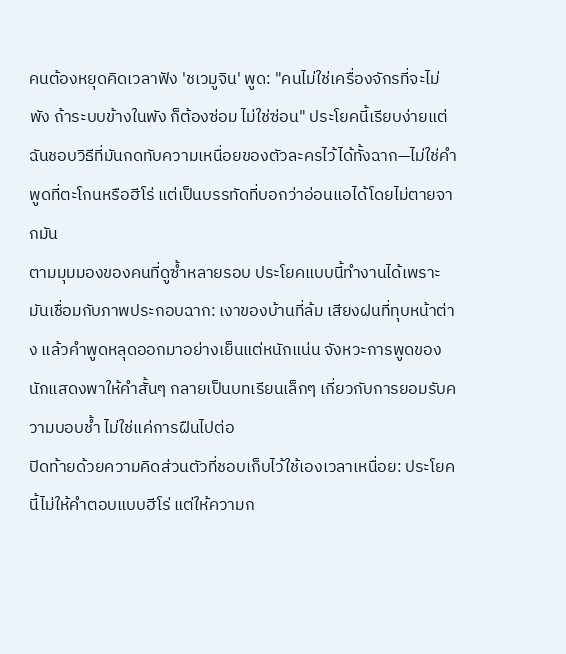คนต้องหยุดคิดเวลาฟัง 'ชเวมูจิน' พูด: "คนไม่ใช่เครื่องจักรที่จะไม่พัง ถ้าระบบข้างในพัง ก็ต้องซ่อม ไม่ใช่ซ่อน" ประโยคนี้เรียบง่ายแต่ฉันชอบวิธีที่มันกดทับความเหนื่อยของตัวละครไว้ได้ทั้งฉาก—ไม่ใช่คำพูดที่ตะโกนหรือฮีโร่ แต่เป็นบรรทัดที่บอกว่าอ่อนแอได้โดยไม่ตายจากมัน
ตามมุมมองของคนที่ดูซ้ำหลายรอบ ประโยคแบบนี้ทำงานได้เพราะมันเชื่อมกับภาพประกอบฉาก: เงาของบ้านที่ล้ม เสียงฝนที่ทุบหน้าต่าง แล้วคำพูดหลุดออกมาอย่างเย็นแต่หนักแน่น จังหวะการพูดของนักแสดงพาให้คำสั้นๆ กลายเป็นบทเรียนเล็กๆ เกี่ยวกับการยอมรับความบอบช้ำ ไม่ใช่แค่การฝืนไปต่อ
ปิดท้ายด้วยความคิดส่วนตัวที่ชอบเก็บไว้ใช้เองเวลาเหนื่อย: ประโยคนี้ไม่ให้คำตอบแบบฮีโร่ แต่ให้ความก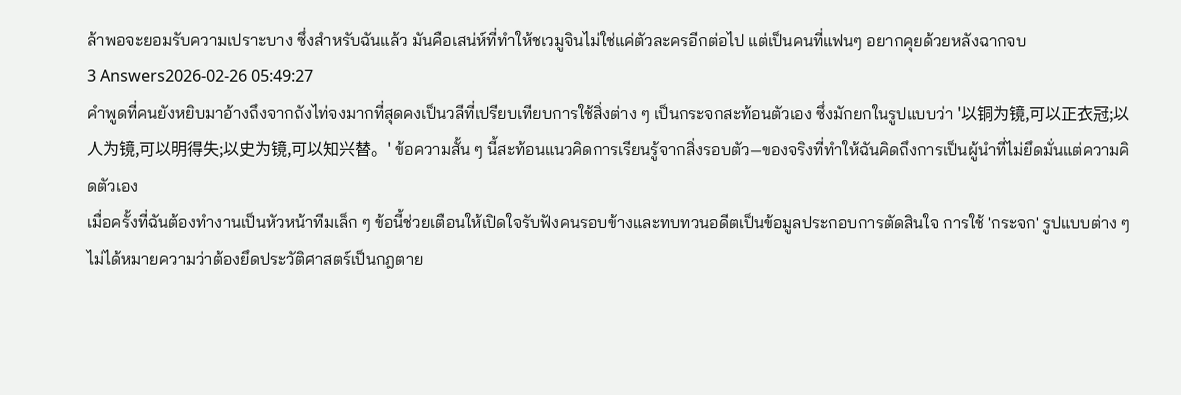ล้าพอจะยอมรับความเปราะบาง ซึ่งสำหรับฉันแล้ว มันคือเสน่ห์ที่ทำให้ชเวมูจินไม่ใช่แค่ตัวละครอีกต่อไป แต่เป็นคนที่แฟนๆ อยากคุยด้วยหลังฉากจบ
3 Answers2026-02-26 05:49:27
คำพูดที่คนยังหยิบมาอ้างถึงจากถังไท่จงมากที่สุดคงเป็นวลีที่เปรียบเทียบการใช้สิ่งต่าง ๆ เป็นกระจกสะท้อนตัวเอง ซึ่งมักยกในรูปแบบว่า '以铜为镜,可以正衣冠;以人为镜,可以明得失;以史为镜,可以知兴替。' ข้อความสั้น ๆ นี้สะท้อนแนวคิดการเรียนรู้จากสิ่งรอบตัว—ของจริงที่ทำให้ฉันคิดถึงการเป็นผู้นำที่ไม่ยึดมั่นแต่ความคิดตัวเอง
เมื่อครั้งที่ฉันต้องทำงานเป็นหัวหน้าทีมเล็ก ๆ ข้อนี้ช่วยเตือนให้เปิดใจรับฟังคนรอบข้างและทบทวนอดีตเป็นข้อมูลประกอบการตัดสินใจ การใช้ 'กระจก' รูปแบบต่าง ๆ ไม่ได้หมายความว่าต้องยึดประวัติศาสตร์เป็นกฎตาย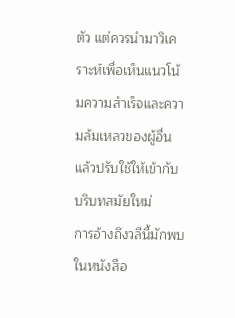ตัว แต่ควรนำมาวิเคราะห์เพื่อเห็นแนวโน้มความสำเร็จและความล้มเหลวของผู้อื่น แล้วปรับใช้ให้เข้ากับบริบทสมัยใหม่
การอ้างถึงวลีนี้มักพบในหนังสือ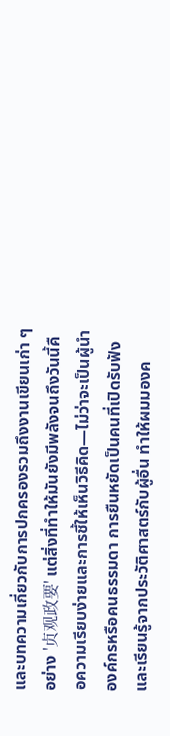และบทความเกี่ยวกับการปกครองรวมถึงงานเขียนเก่า ๆ อย่าง '贞观政要' แต่สิ่งที่ทำให้มันยังมีพลังจนถึงวันนี้คือความเรียบง่ายและการชี้ให้เห็นวิธีคิด—ไม่ว่าจะเป็นผู้นำองค์กรหรือคนธรรมดา การยืนหยัดเป็นคนที่เปิดรับฟังและเรียนรู้จากประวัติศาสตร์กับผู้อื่น ทำให้ผมมองค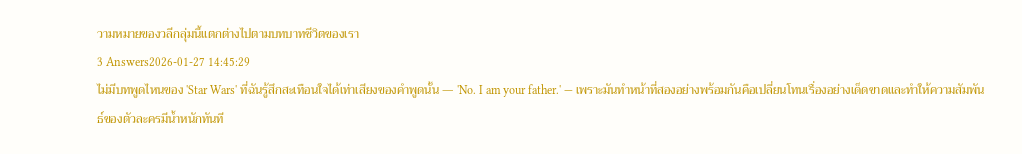วามหมายของวลีกลุ่มนี้แตกต่างไปตามบทบาทชีวิตของเรา
3 Answers2026-01-27 14:45:29
ไม่มีบทพูดไหนของ 'Star Wars' ที่ฉันรู้สึกสะเทือนใจได้เท่าเสียงของคำพูดนั้น — 'No. I am your father.' — เพราะมันทำหน้าที่สองอย่างพร้อมกันคือเปลี่ยนโทนเรื่องอย่างเด็ดขาดและทำให้ความสัมพันธ์ของตัวละครมีน้ำหนักทันที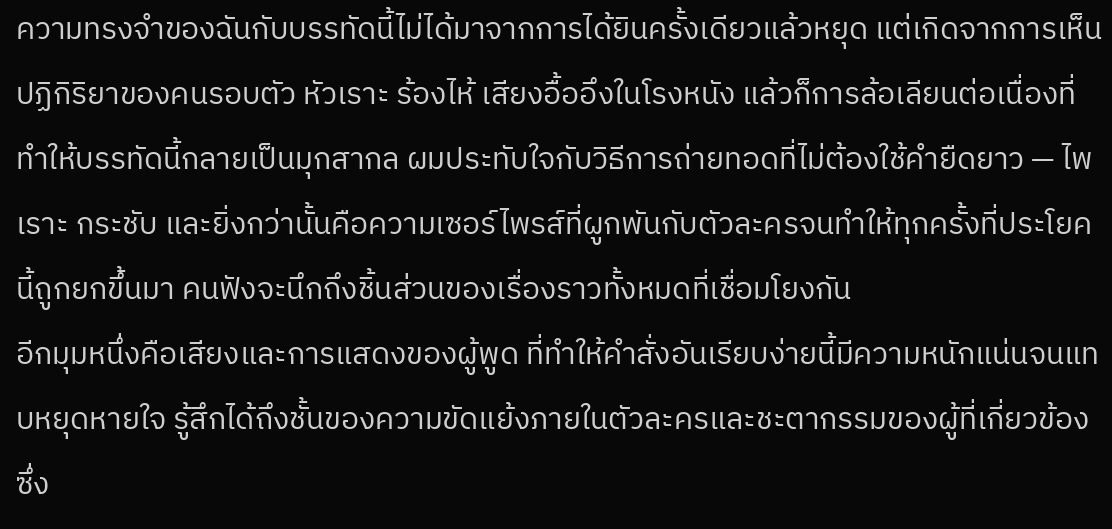ความทรงจำของฉันกับบรรทัดนี้ไม่ได้มาจากการได้ยินครั้งเดียวแล้วหยุด แต่เกิดจากการเห็นปฏิกิริยาของคนรอบตัว หัวเราะ ร้องไห้ เสียงอื้ออึงในโรงหนัง แล้วก็การล้อเลียนต่อเนื่องที่ทำให้บรรทัดนี้กลายเป็นมุกสากล ผมประทับใจกับวิธีการถ่ายทอดที่ไม่ต้องใช้คำยืดยาว — ไพเราะ กระชับ และยิ่งกว่านั้นคือความเซอร์ไพรส์ที่ผูกพันกับตัวละครจนทำให้ทุกครั้งที่ประโยคนี้ถูกยกขึ้นมา คนฟังจะนึกถึงชิ้นส่วนของเรื่องราวทั้งหมดที่เชื่อมโยงกัน
อีกมุมหนึ่งคือเสียงและการแสดงของผู้พูด ที่ทำให้คำสั่งอันเรียบง่ายนี้มีความหนักแน่นจนแทบหยุดหายใจ รู้สึกได้ถึงชั้นของความขัดแย้งภายในตัวละครและชะตากรรมของผู้ที่เกี่ยวข้อง ซึ่ง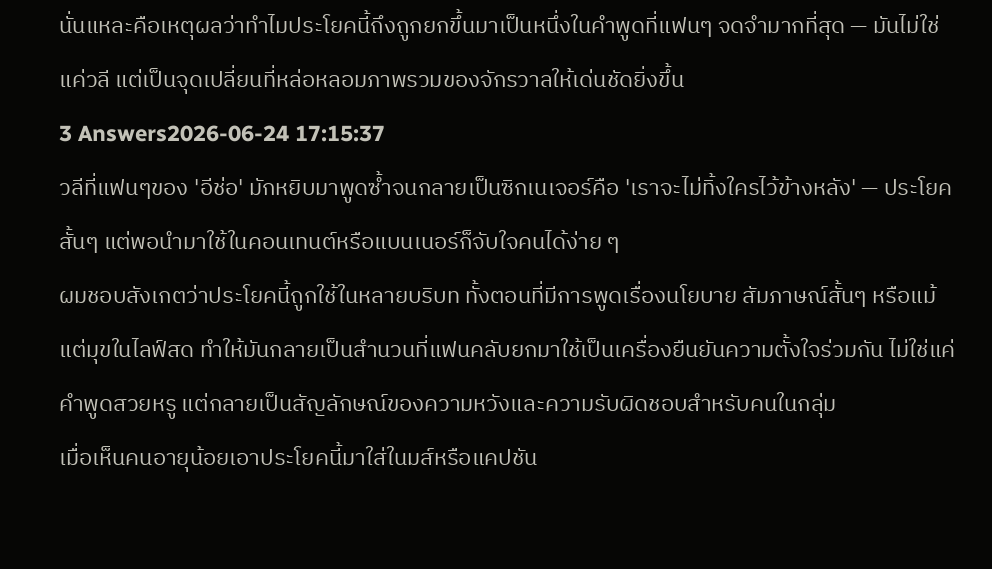นั่นแหละคือเหตุผลว่าทำไมประโยคนี้ถึงถูกยกขึ้นมาเป็นหนึ่งในคำพูดที่แฟนๆ จดจำมากที่สุด — มันไม่ใช่แค่วลี แต่เป็นจุดเปลี่ยนที่หล่อหลอมภาพรวมของจักรวาลให้เด่นชัดยิ่งขึ้น
3 Answers2026-06-24 17:15:37
วลีที่แฟนๆของ 'อีช่อ' มักหยิบมาพูดซ้ำจนกลายเป็นซิกเนเจอร์คือ 'เราจะไม่ทิ้งใครไว้ข้างหลัง' — ประโยคสั้นๆ แต่พอนำมาใช้ในคอนเทนต์หรือแบนเนอร์ก็จับใจคนได้ง่าย ๆ
ผมชอบสังเกตว่าประโยคนี้ถูกใช้ในหลายบริบท ทั้งตอนที่มีการพูดเรื่องนโยบาย สัมภาษณ์สั้นๆ หรือแม้แต่มุขในไลฟ์สด ทำให้มันกลายเป็นสำนวนที่แฟนคลับยกมาใช้เป็นเครื่องยืนยันความตั้งใจร่วมกัน ไม่ใช่แค่คำพูดสวยหรู แต่กลายเป็นสัญลักษณ์ของความหวังและความรับผิดชอบสำหรับคนในกลุ่ม
เมื่อเห็นคนอายุน้อยเอาประโยคนี้มาใส่ในมส์หรือแคปชัน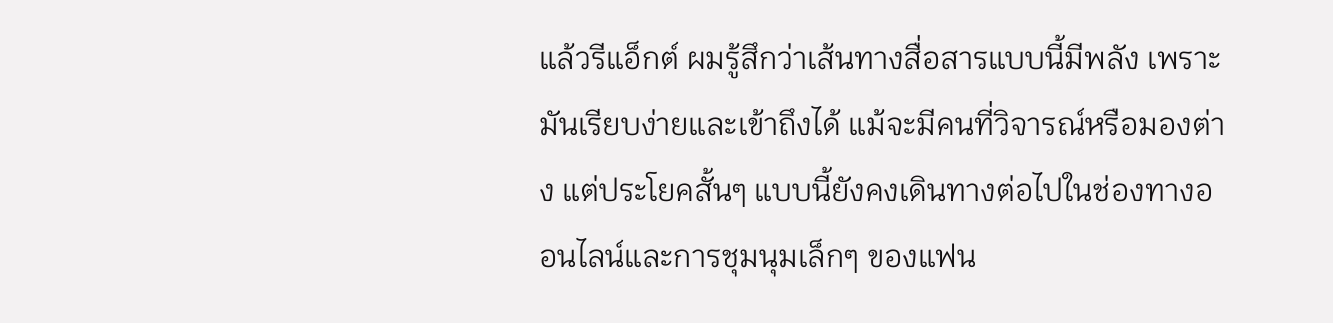แล้วรีแอ็กต์ ผมรู้สึกว่าเส้นทางสื่อสารแบบนี้มีพลัง เพราะมันเรียบง่ายและเข้าถึงได้ แม้จะมีคนที่วิจารณ์หรือมองต่าง แต่ประโยคสั้นๆ แบบนี้ยังคงเดินทางต่อไปในช่องทางออนไลน์และการชุมนุมเล็กๆ ของแฟน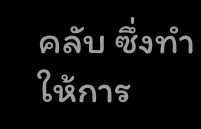คลับ ซึ่งทำให้การ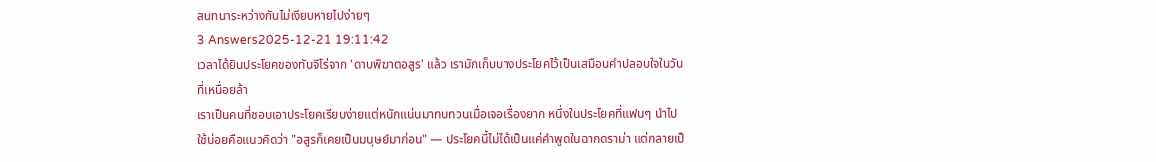สนทนาระหว่างกันไม่เงียบหายไปง่ายๆ
3 Answers2025-12-21 19:11:42
เวลาได้ยินประโยคของทันจิโร่จาก 'ดาบพิฆาตอสูร' แล้ว เรามักเก็บบางประโยคไว้เป็นเสมือนคำปลอบใจในวันที่เหนื่อยล้า
เราเป็นคนที่ชอบเอาประโยคเรียบง่ายแต่หนักแน่นมาทบทวนเมื่อเจอเรื่องยาก หนึ่งในประโยคที่แฟนๆ นำไปใช้บ่อยคือแนวคิดว่า "อสูรก็เคยเป็นมนุษย์มาก่อน" — ประโยคนี้ไม่ได้เป็นแค่คำพูดในฉากดราม่า แต่กลายเป็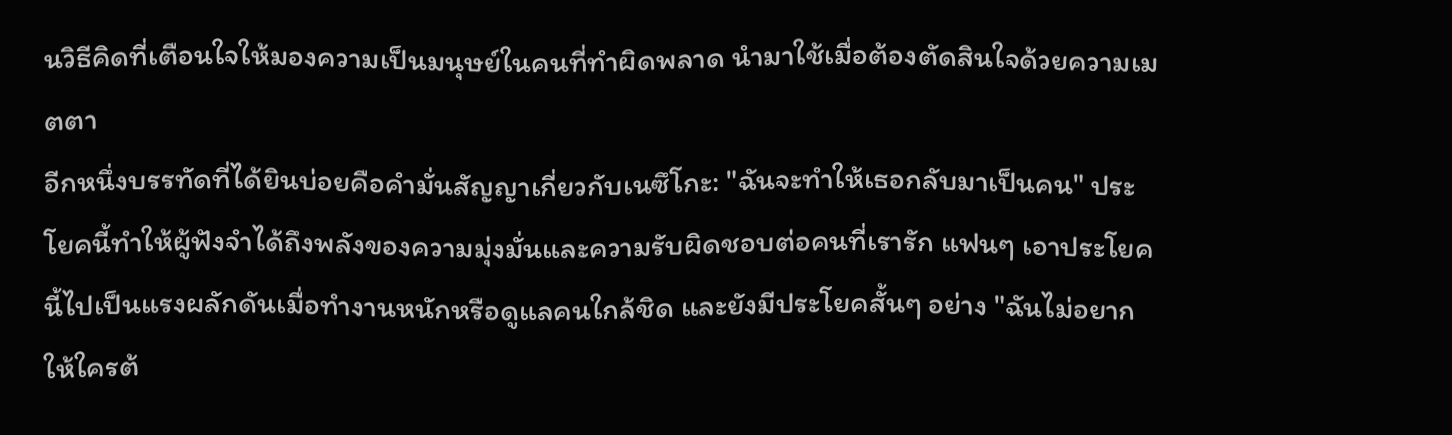นวิธีคิดที่เตือนใจให้มองความเป็นมนุษย์ในคนที่ทำผิดพลาด นำมาใช้เมื่อต้องตัดสินใจด้วยความเมตตา
อีกหนึ่งบรรทัดที่ได้ยินบ่อยคือคำมั่นสัญญาเกี่ยวกับเนซึโกะ: "ฉันจะทำให้เธอกลับมาเป็นคน" ประโยคนี้ทำให้ผู้ฟังจำได้ถึงพลังของความมุ่งมั่นและความรับผิดชอบต่อคนที่เรารัก แฟนๆ เอาประโยคนี้ไปเป็นแรงผลักดันเมื่อทำงานหนักหรือดูแลคนใกล้ชิด และยังมีประโยคสั้นๆ อย่าง "ฉันไม่อยากให้ใครต้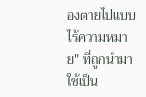องตายไปแบบไร้ความหมาย" ที่ถูกนำมาใช้เป็น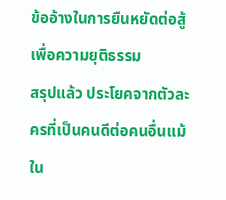ข้ออ้างในการยืนหยัดต่อสู้เพื่อความยุติธรรม
สรุปแล้ว ประโยคจากตัวละครที่เป็นคนดีต่อคนอื่นแม้ใน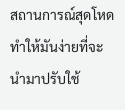สถานการณ์สุดโหด ทำให้มันง่ายที่จะนำมาปรับใช้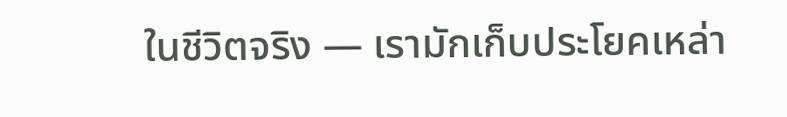ในชีวิตจริง — เรามักเก็บประโยคเหล่า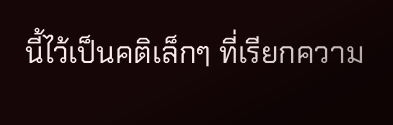นี้ไว้เป็นคติเล็กๆ ที่เรียกความ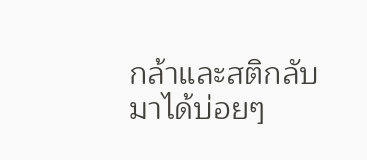กล้าและสติกลับมาได้บ่อยๆ